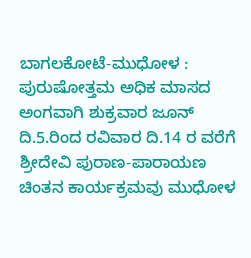ಬಾಗಲಕೋಟೆ-ಮುಧೋಳ : ಪುರುಷೋತ್ತಮ ಅಧಿಕ ಮಾಸದ ಅಂಗವಾಗಿ ಶುಕ್ರವಾರ ಜೂನ್ ದಿ.5.ರಿಂದ ರವಿವಾರ ದಿ.14 ರ ವರೆಗೆ ಶ್ರೀದೇವಿ ಪುರಾಣ-ಪಾರಾಯಣ ಚಿಂತನ ಕಾರ್ಯಕ್ರಮವು ಮುಧೋಳ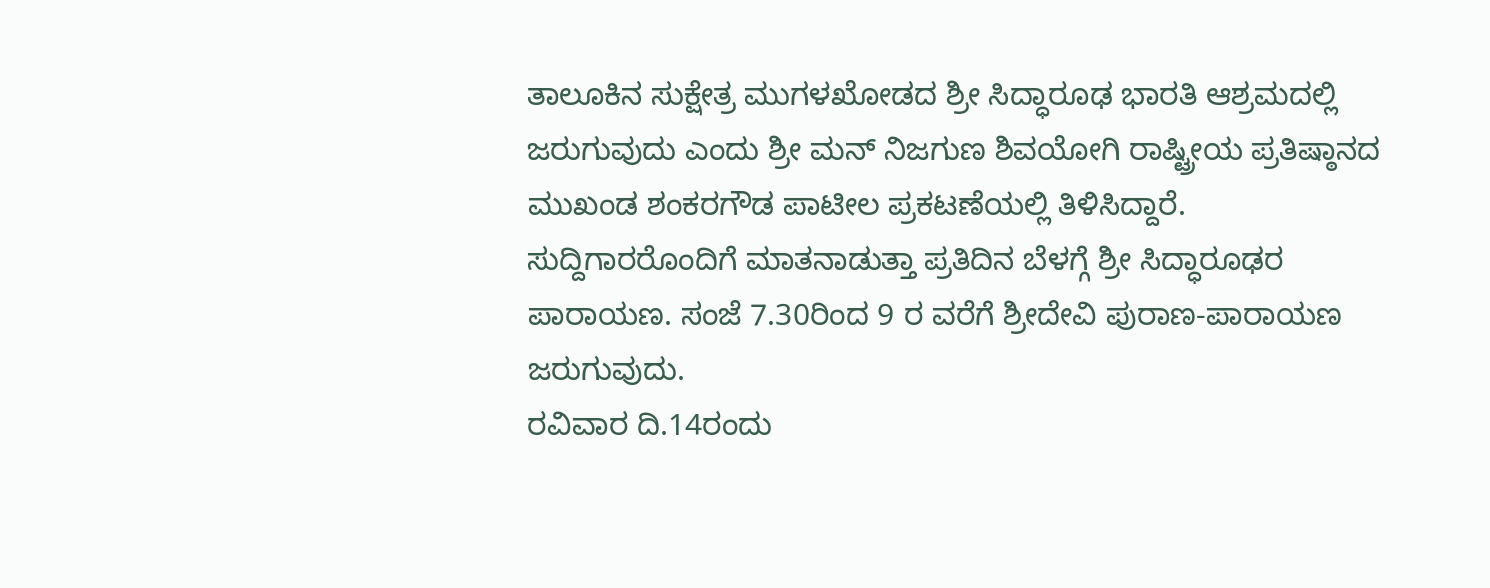ತಾಲೂಕಿನ ಸುಕ್ಷೇತ್ರ ಮುಗಳಖೋಡದ ಶ್ರೀ ಸಿದ್ಧಾರೂಢ ಭಾರತಿ ಆಶ್ರಮದಲ್ಲಿ ಜರುಗುವುದು ಎಂದು ಶ್ರೀ ಮನ್ ನಿಜಗುಣ ಶಿವಯೋಗಿ ರಾಷ್ಟ್ರೀಯ ಪ್ರತಿಷ್ಠಾನದ ಮುಖಂಡ ಶಂಕರಗೌಡ ಪಾಟೀಲ ಪ್ರಕಟಣೆಯಲ್ಲಿ ತಿಳಿಸಿದ್ದಾರೆ.
ಸುದ್ದಿಗಾರರೊಂದಿಗೆ ಮಾತನಾಡುತ್ತಾ ಪ್ರತಿದಿನ ಬೆಳಗ್ಗೆ ಶ್ರೀ ಸಿದ್ಧಾರೂಢರ ಪಾರಾಯಣ. ಸಂಜೆ 7.30ರಿಂದ 9 ರ ವರೆಗೆ ಶ್ರೀದೇವಿ ಪುರಾಣ-ಪಾರಾಯಣ ಜರುಗುವುದು.
ರವಿವಾರ ದಿ.14ರಂದು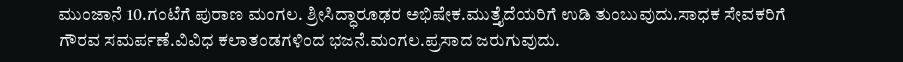ಮುಂಜಾನೆ 10.ಗಂಟೆಗೆ ಪುರಾಣ ಮಂಗಲ. ಶ್ರೀಸಿದ್ಧಾರೂಢರ ಅಭಿಷೇಕ.ಮುತ್ತೈದೆಯರಿಗೆ ಉಡಿ ತುಂಬುವುದು.ಸಾಧಕ ಸೇವಕರಿಗೆ ಗೌರವ ಸಮರ್ಪಣೆ.ವಿವಿಧ ಕಲಾತಂಡಗಳಿಂದ ಭಜನೆ.ಮಂಗಲ.ಪ್ರಸಾದ ಜರುಗುವುದು.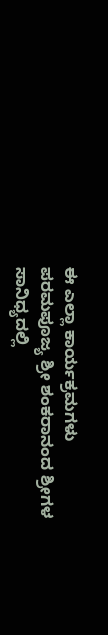ಈ ಎಲ್ಲಾ ಕಾರ್ಯಕ್ರಮಗಳು ಪರಮಪೂಜ್ಯ ಶ್ರೀ ಶಂಕರಾನಂದ ಶ್ರೀಗಳ ಸಾನಿಧ್ಯದಲ್ಲಿ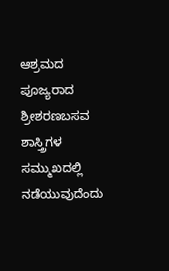ಆಶ್ರಮದ ಪೂಜ್ಯರಾದ ಶ್ರೀಶರಣಬಸವ ಶಾಸ್ತ್ರಿಗಳ ಸಮ್ಮುಖದಲ್ಲಿ ನಡೆಯುವುದೆಂದು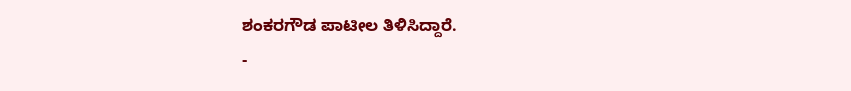ಶಂಕರಗೌಡ ಪಾಟೀಲ ತಿಳಿಸಿದ್ದಾರೆ.
-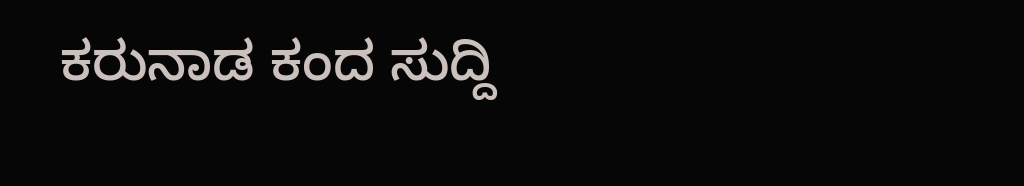ಕರುನಾಡ ಕಂದ ಸುದ್ದಿ